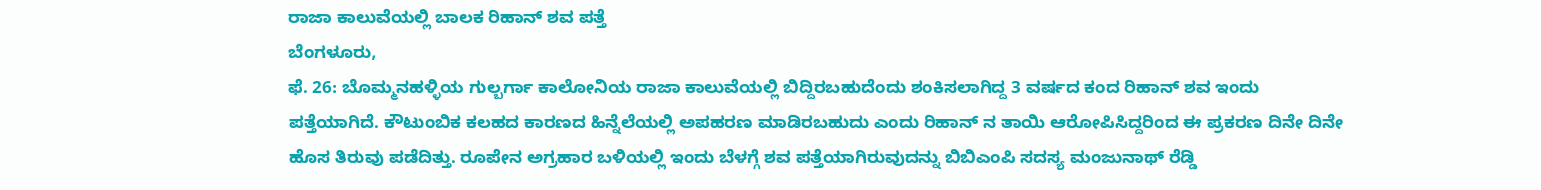ರಾಜಾ ಕಾಲುವೆಯಲ್ಲಿ ಬಾಲಕ ರಿಹಾನ್ ಶವ ಪತ್ತೆ
ಬೆಂಗಳೂರು,
ಫೆ. 26: ಬೊಮ್ಮನಹಳ್ಳಿಯ ಗುಲ್ಬರ್ಗಾ ಕಾಲೋನಿಯ ರಾಜಾ ಕಾಲುವೆಯಲ್ಲಿ ಬಿದ್ದಿರಬಹುದೆಂದು ಶಂಕಿಸಲಾಗಿದ್ದ 3 ವರ್ಷದ ಕಂದ ರಿಹಾನ್ ಶವ ಇಂದು ಪತ್ತೆಯಾಗಿದೆ. ಕೌಟುಂಬಿಕ ಕಲಹದ ಕಾರಣದ ಹಿನ್ನೆಲೆಯಲ್ಲಿ ಅಪಹರಣ ಮಾಡಿರಬಹುದು ಎಂದು ರಿಹಾನ್ ನ ತಾಯಿ ಆರೋಪಿಸಿದ್ದರಿಂದ ಈ ಪ್ರಕರಣ ದಿನೇ ದಿನೇ ಹೊಸ ತಿರುವು ಪಡೆದಿತ್ತು. ರೂಪೇನ ಅಗ್ರಹಾರ ಬಳಿಯಲ್ಲಿ ಇಂದು ಬೆಳಗ್ಗೆ ಶವ ಪತ್ತೆಯಾಗಿರುವುದನ್ನು ಬಿಬಿಎಂಪಿ ಸದಸ್ಯ ಮಂಜುನಾಥ್ ರೆಡ್ಡಿ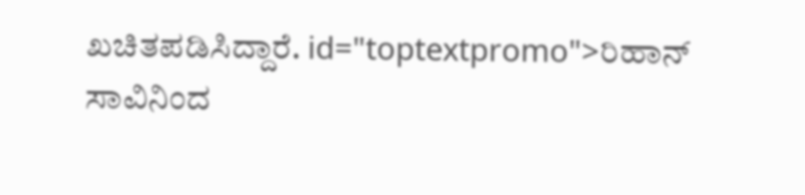ಖಚಿತಪಡಿಸಿದ್ದಾರೆ. id="toptextpromo">ರಿಹಾನ್
ಸಾವಿನಿಂದ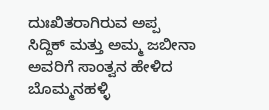ದುಃಖಿತರಾಗಿರುವ ಅಪ್ಪ ಸಿದ್ದಿಕ್ ಮತ್ತು ಅಮ್ಮ ಜಬೀನಾ ಅವರಿಗೆ ಸಾಂತ್ವನ ಹೇಳಿದ ಬೊಮ್ಮನಹಳ್ಳಿ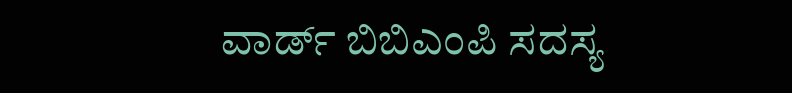ವಾರ್ಡ್ ಬಿಬಿಎಂಪಿ ಸದಸ್ಯ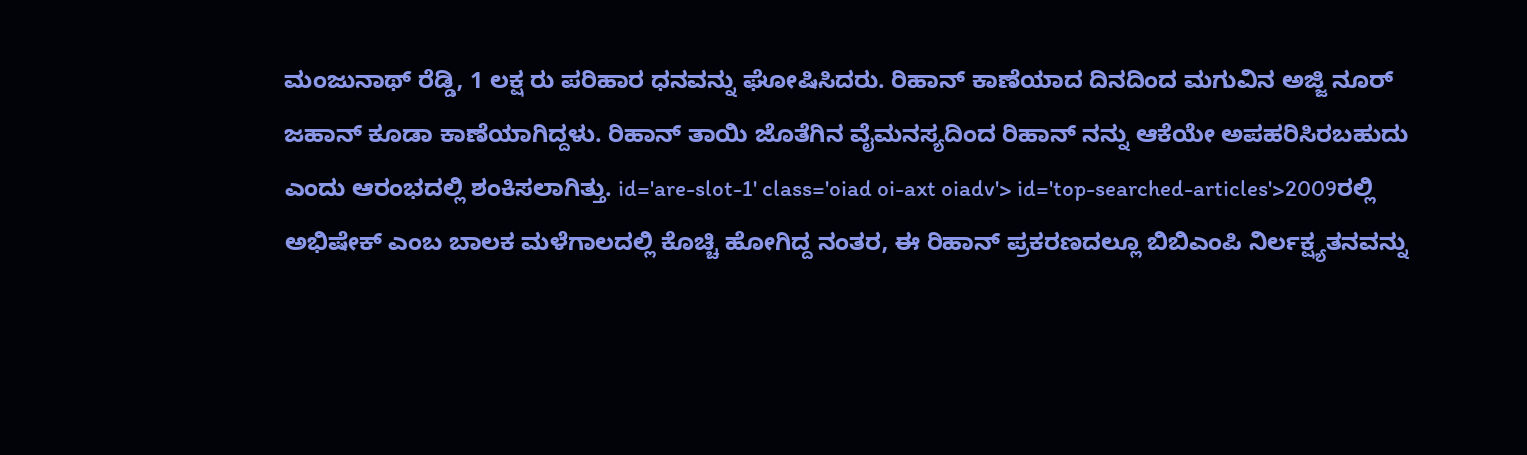ಮಂಜುನಾಥ್ ರೆಡ್ಡಿ, 1 ಲಕ್ಷ ರು ಪರಿಹಾರ ಧನವನ್ನು ಘೋಷಿಸಿದರು. ರಿಹಾನ್ ಕಾಣೆಯಾದ ದಿನದಿಂದ ಮಗುವಿನ ಅಜ್ಜಿ ನೂರ್ ಜಹಾನ್ ಕೂಡಾ ಕಾಣೆಯಾಗಿದ್ದಳು. ರಿಹಾನ್ ತಾಯಿ ಜೊತೆಗಿನ ವೈಮನಸ್ಯದಿಂದ ರಿಹಾನ್ ನನ್ನು ಆಕೆಯೇ ಅಪಹರಿಸಿರಬಹುದು ಎಂದು ಆರಂಭದಲ್ಲಿ ಶಂಕಿಸಲಾಗಿತ್ತು. id='are-slot-1' class='oiad oi-axt oiadv'> id='top-searched-articles'>2009ರಲ್ಲಿ
ಅಭಿಷೇಕ್ ಎಂಬ ಬಾಲಕ ಮಳೆಗಾಲದಲ್ಲಿ ಕೊಚ್ಚಿ ಹೋಗಿದ್ದ ನಂತರ, ಈ ರಿಹಾನ್ ಪ್ರಕರಣದಲ್ಲೂ ಬಿಬಿಎಂಪಿ ನಿರ್ಲಕ್ಷ್ಯತನವನ್ನು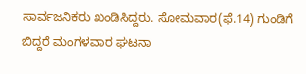ಸಾರ್ವಜನಿಕರು ಖಂಡಿಸಿದ್ದರು. ಸೋಮವಾರ(ಫೆ.14) ಗುಂಡಿಗೆ ಬಿದ್ದರೆ ಮಂಗಳವಾರ ಘಟನಾ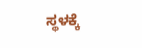ಸ್ಥಳಕ್ಕೆ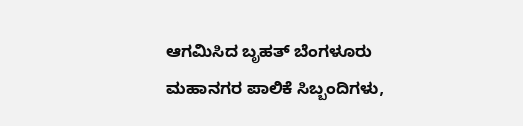ಆಗಮಿಸಿದ ಬೃಹತ್ ಬೆಂಗಳೂರು ಮಹಾನಗರ ಪಾಲಿಕೆ ಸಿಬ್ಬಂದಿಗಳು,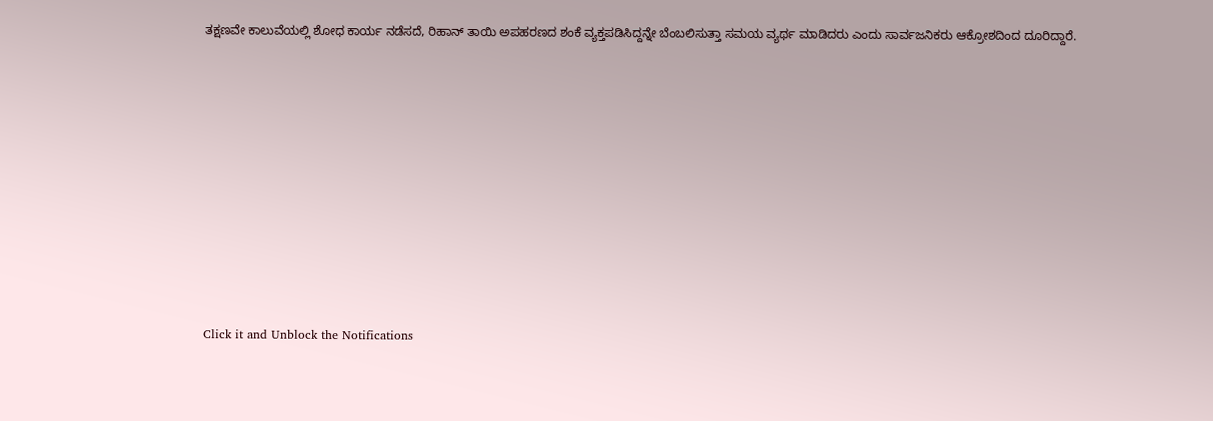ತಕ್ಷಣವೇ ಕಾಲುವೆಯಲ್ಲಿ ಶೋಧ ಕಾರ್ಯ ನಡೆಸದೆ, ರಿಹಾನ್ ತಾಯಿ ಅಪಹರಣದ ಶಂಕೆ ವ್ಯಕ್ತಪಡಿಸಿದ್ದನ್ನೇ ಬೆಂಬಲಿಸುತ್ತಾ ಸಮಯ ವ್ಯರ್ಥ ಮಾಡಿದರು ಎಂದು ಸಾರ್ವಜನಿಕರು ಆಕ್ರೋಶದಿಂದ ದೂರಿದ್ದಾರೆ.











Click it and Unblock the Notifications